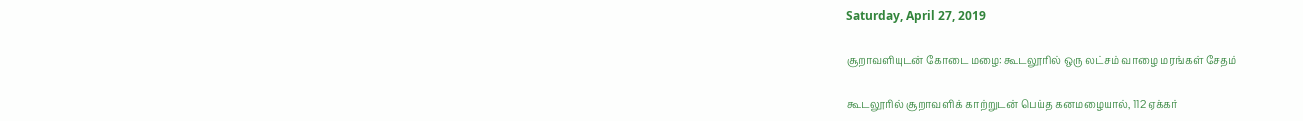Saturday, April 27, 2019

சூறாவளியுடன் கோடை மழை: கூடலூரில் ஒரு லட்சம் வாழை மரங்கள் சேதம்

கூடலூரில் சூறாவளிக் காற்றுடன் பெய்த கனமழையால், 112 ஏக்கர்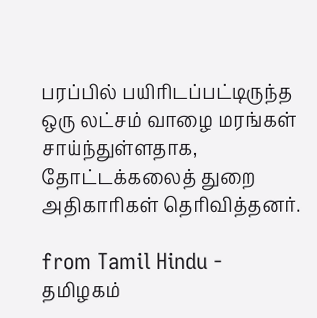பரப்பில் பயிரிடப்பட்டிருந்த ஒரு லட்சம் வாழை மரங்கள் சாய்ந்துள்ளதாக, தோட்டக்கலைத் துறை அதிகாரிகள் தெரிவித்தனர்.

from Tamil Hindu - தமிழகம்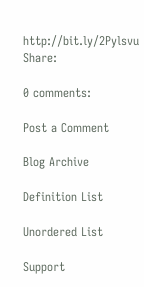http://bit.ly/2Pylsvu
Share:

0 comments:

Post a Comment

Blog Archive

Definition List

Unordered List

Support